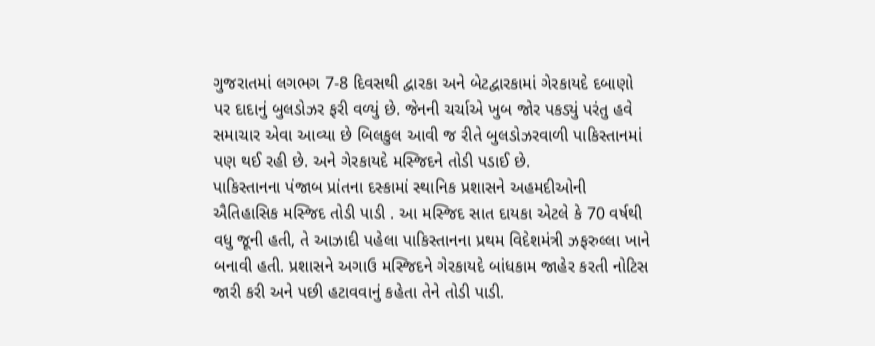ગુજરાતમાં લગભગ 7-8 દિવસથી દ્વારકા અને બેટદ્વારકામાં ગેરકાયદે દબાણો પર દાદાનું બુલડોઝર ફરી વળ્યું છે. જેનની ચર્ચાએ ખુબ જોર પકડ્યું પરંતુ હવે સમાચાર એવા આવ્યા છે બિલકુલ આવી જ રીતે બુલડોઝરવાળી પાકિસ્તાનમાં પણ થઈ રહી છે. અને ગેરકાયદે મસ્જિદને તોડી પડાઈ છે.
પાકિસ્તાનના પંજાબ પ્રાંતના દસ્કામાં સ્થાનિક પ્રશાસને અહમદીઓની ઐતિહાસિક મસ્જિદ તોડી પાડી . આ મસ્જિદ સાત દાયકા એટલે કે 70 વર્ષથી વધુ જૂની હતી, તે આઝાદી પહેલા પાકિસ્તાનના પ્રથમ વિદેશમંત્રી ઝફરુલ્લા ખાને બનાવી હતી. પ્રશાસને અગાઉ મસ્જિદને ગેરકાયદે બાંધકામ જાહેર કરતી નોટિસ જારી કરી અને પછી હટાવવાનું કહેતા તેને તોડી પાડી.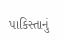પાકિસ્તાનું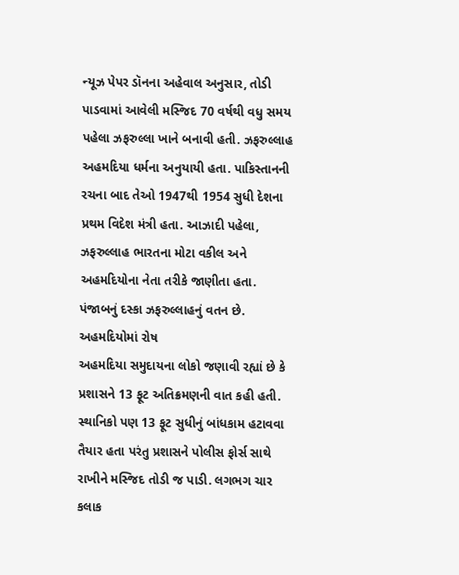ન્યૂઝ પેપર ડૉનના અહેવાલ અનુસાર, તોડી પાડવામાં આવેલી મસ્જિદ 70 વર્ષથી વધુ સમય પહેલા ઝફરુલ્લા ખાને બનાવી હતી. ઝફરુલ્લાહ અહમદિયા ધર્મના અનુયાયી હતા. પાકિસ્તાનની રચના બાદ તેઓ 1947થી 1954 સુધી દેશના પ્રથમ વિદેશ મંત્રી હતા. આઝાદી પહેલા, ઝફરુલ્લાહ ભારતના મોટા વકીલ અને અહમદિયોના નેતા તરીકે જાણીતા હતા. પંજાબનું દસ્કા ઝફરુલ્લાહનું વતન છે.
અહમદિયોમાં રોષ
અહમદિયા સમુદાયના લોકો જણાવી રહ્યાં છે કે પ્રશાસને 13 ફૂટ અતિક્રમણની વાત કહી હતી. સ્થાનિકો પણ 13 ફૂટ સુધીનું બાંધકામ હટાવવા તૈયાર હતા પરંતુ પ્રશાસને પોલીસ ફોર્સ સાથે રાખીને મસ્જિદ તોડી જ પાડી. લગભગ ચાર કલાક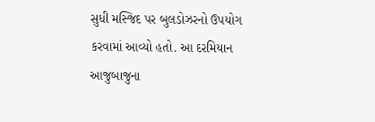સુધી મસ્જિદ પર બુલડોઝરનો ઉપયોગ કરવામાં આવ્યો હતો. આ દરમિયાન આજુબાજુના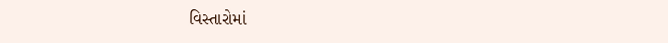વિસ્તારોમાં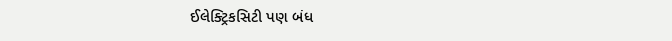ઈલેક્ટ્રિકસિટી પણ બંધ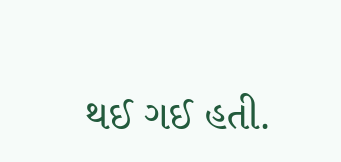થઈ ગઈ હતી.